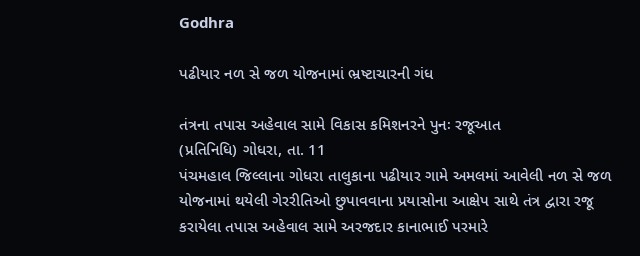Godhra

પઢીયાર નળ સે જળ યોજનામાં ભ્રષ્ટાચારની ગંધ

તંત્રના તપાસ અહેવાલ સામે વિકાસ કમિશનરને પુનઃ રજૂઆત
(પ્રતિનિધિ) ગોધરા, તા. 11
પંચમહાલ જિલ્લાના ગોધરા તાલુકાના પઢીયાર ગામે અમલમાં આવેલી નળ સે જળ યોજનામાં થયેલી ગેરરીતિઓ છુપાવવાના પ્રયાસોના આક્ષેપ સાથે તંત્ર દ્વારા રજૂ કરાયેલા તપાસ અહેવાલ સામે અરજદાર કાનાભાઈ પરમારે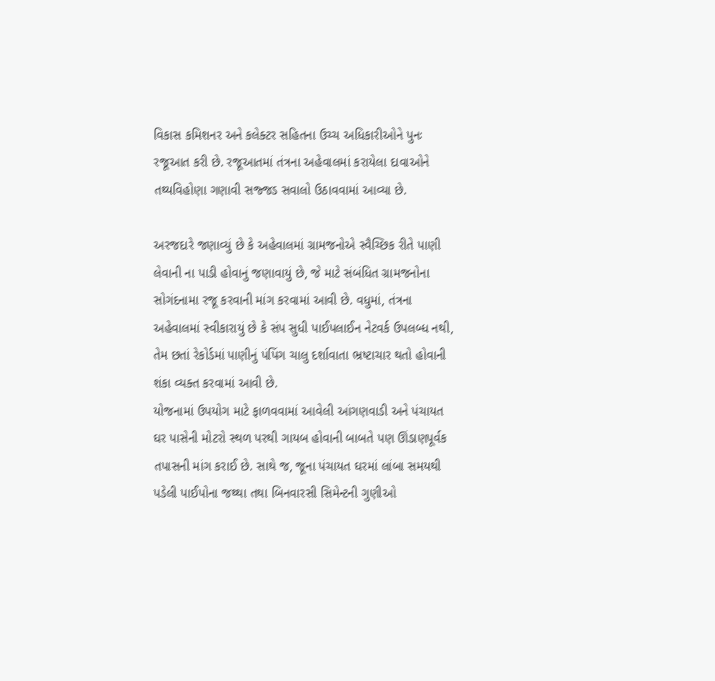વિકાસ કમિશનર અને કલેક્ટર સહિતના ઉચ્ચ અધિકારીઓને પુનઃ રજૂઆત કરી છે. રજૂઆતમાં તંત્રના અહેવાલમાં કરાયેલા દાવાઓને તથ્યવિહોણા ગણાવી સજ્જડ સવાલો ઉઠાવવામાં આવ્યા છે.

અરજદારે જણાવ્યું છે કે અહેવાલમાં ગ્રામજનોએ સ્વૈચ્છિક રીતે પાણી લેવાની ના પાડી હોવાનું જણાવાયું છે, જે માટે સંબંધિત ગ્રામજનોના સોગંદનામા રજૂ કરવાની માંગ કરવામાં આવી છે. વધુમાં, તંત્રના અહેવાલમાં સ્વીકારાયું છે કે સંપ સુધી પાઈપલાઈન નેટવર્ક ઉપલબ્ધ નથી, તેમ છતાં રેકોર્ડમાં પાણીનું પંપિંગ ચાલુ દર્શાવાતા ભ્રષ્ટાચાર થતો હોવાની શંકા વ્યક્ત કરવામાં આવી છે.
યોજનામાં ઉપયોગ માટે ફાળવવામાં આવેલી આંગણવાડી અને પંચાયત ઘર પાસેની મોટરો સ્થળ પરથી ગાયબ હોવાની બાબતે પણ ઊંડાણપૂર્વક તપાસની માંગ કરાઈ છે. સાથે જ, જૂના પંચાયત ઘરમાં લાંબા સમયથી પડેલી પાઈપોના જથ્થા તથા બિનવારસી સિમેન્ટની ગુણીઓ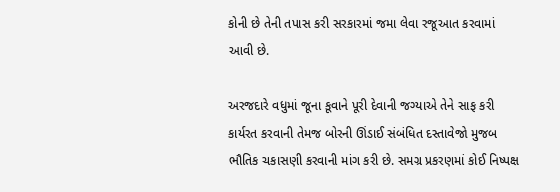કોની છે તેની તપાસ કરી સરકારમાં જમા લેવા રજૂઆત કરવામાં આવી છે.

અરજદારે વધુમાં જૂના કૂવાને પૂરી દેવાની જગ્યાએ તેને સાફ કરી કાર્યરત કરવાની તેમજ બોરની ઊંડાઈ સંબંધિત દસ્તાવેજો મુજબ ભૌતિક ચકાસણી કરવાની માંગ કરી છે. સમગ્ર પ્રકરણમાં કોઈ નિષ્પક્ષ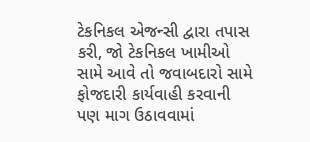ટેકનિકલ એજન્સી દ્વારા તપાસ કરી, જો ટેકનિકલ ખામીઓ સામે આવે તો જવાબદારો સામે ફોજદારી કાર્યવાહી કરવાની પણ માગ ઉઠાવવામાં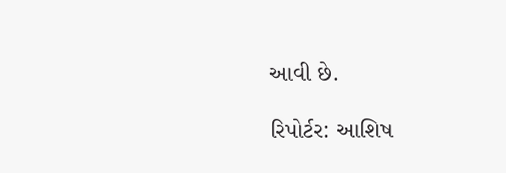આવી છે.

રિપોર્ટર: આશિષ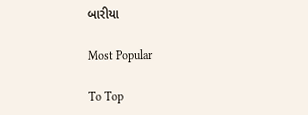બારીયા

Most Popular

To Top